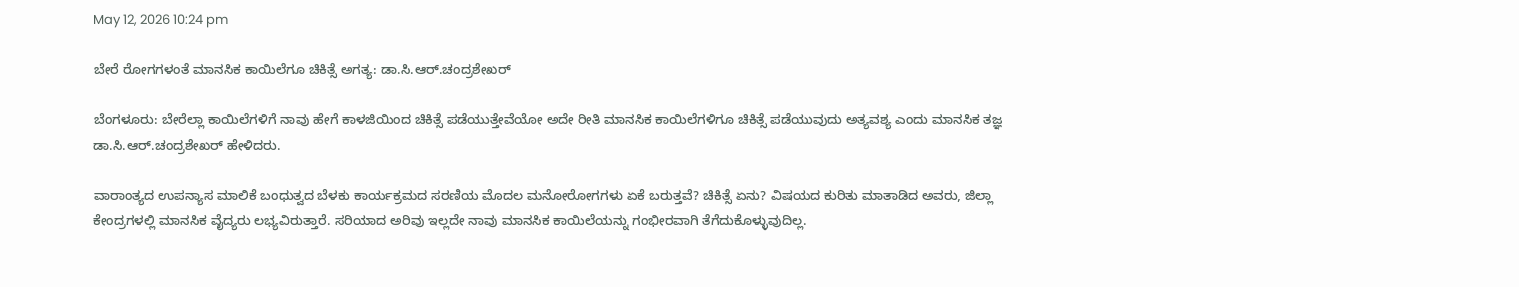May 12, 2026 10:24 pm

ಬೇರೆ ರೋಗಗಳಂತೆ ಮಾನಸಿಕ ಕಾಯಿಲೆಗೂ ಚಿಕಿತ್ಸೆ ಅಗತ್ಯ: ಡಾ.ಸಿ.ಆರ್.ಚಂದ್ರಶೇಖರ್

ಬೆಂಗಳೂರು: ಬೇರೆಲ್ಲಾ ಕಾಯಿಲೆಗಳಿಗೆ ನಾವು ಹೇಗೆ ಕಾಳಜಿಯಿಂದ ಚಿಕಿತ್ಸೆ ಪಡೆಯುತ್ತೇವೆಯೋ ಅದೇ ರೀತಿ ಮಾನಸಿಕ ಕಾಯಿಲೆಗಳಿಗೂ ಚಿಕಿತ್ಸೆ ಪಡೆಯುವುದು ಅತ್ಯವಶ್ಯ ಎಂದು ಮಾನಸಿಕ ತಜ್ಞ ಡಾ.ಸಿ.ಆರ್.ಚಂದ್ರಶೇಖರ್ ಹೇಳಿದರು.

ವಾರಾಂತ್ಯದ ಉಪನ್ಯಾಸ ಮಾಲಿಕೆ ಬಂಧುತ್ವದ ಬೆಳಕು ಕಾರ್ಯಕ್ರಮದ ಸರಣಿಯ ಮೊದಲ ಮನೋರೋಗಗಳು ಏಕೆ ಬರುತ್ತವೆ? ಚಿಕಿತ್ಸೆ ಏನು? ವಿಷಯದ ಕುರಿತು ಮಾತಾಡಿದ ಅವರು, ಜಿಲ್ಲಾ ಕೇಂದ್ರಗಳಲ್ಲಿ ಮಾನಸಿಕ ವೈದ್ಯರು ಲಭ್ಯವಿರುತ್ತಾರೆ. ಸರಿಯಾದ ಅರಿವು ಇಲ್ಲದೇ ನಾವು ಮಾನಸಿಕ ಕಾಯಿಲೆಯನ್ನು ಗಂಭೀರವಾಗಿ ತೆಗೆದುಕೊಳ್ಳುವುದಿಲ್ಲ.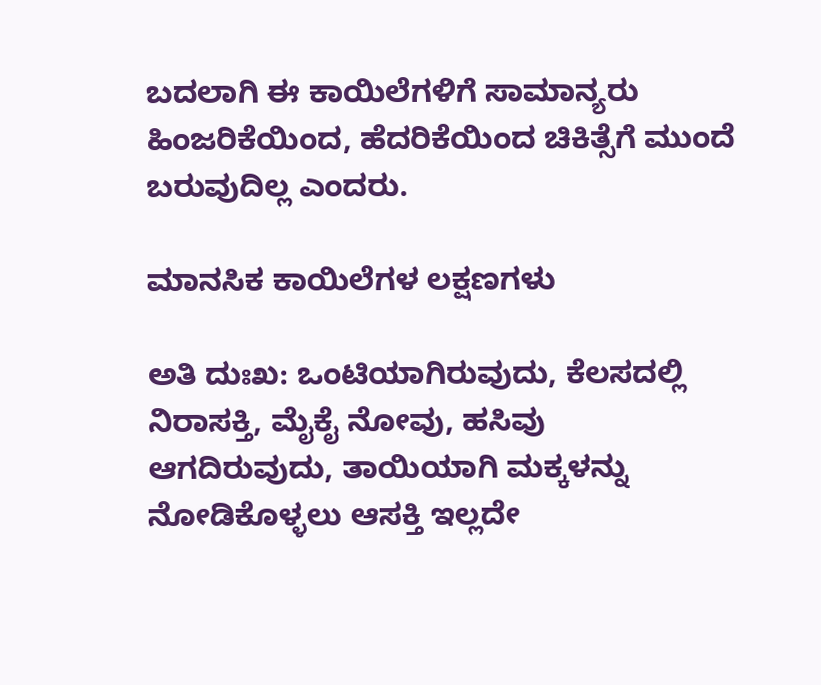ಬದಲಾಗಿ ಈ ಕಾಯಿಲೆಗಳಿಗೆ ಸಾಮಾನ್ಯರು ಹಿಂಜರಿಕೆಯಿಂದ, ಹೆದರಿಕೆಯಿಂದ ಚಿಕಿತ್ಸೆಗೆ ಮುಂದೆ ಬರುವುದಿಲ್ಲ ಎಂದರು.

ಮಾನಸಿಕ ಕಾಯಿಲೆಗಳ ಲಕ್ಷಣಗಳು

ಅತಿ ದುಃಖ: ಒಂಟಿಯಾಗಿರುವುದು, ಕೆಲಸದಲ್ಲಿ ನಿರಾಸಕ್ತಿ, ಮೈಕೈ ನೋವು, ಹಸಿವು ಆಗದಿರುವುದು, ತಾಯಿಯಾಗಿ ಮಕ್ಕಳನ್ನು ನೋಡಿಕೊಳ್ಳಲು ಆಸಕ್ತಿ ಇಲ್ಲದೇ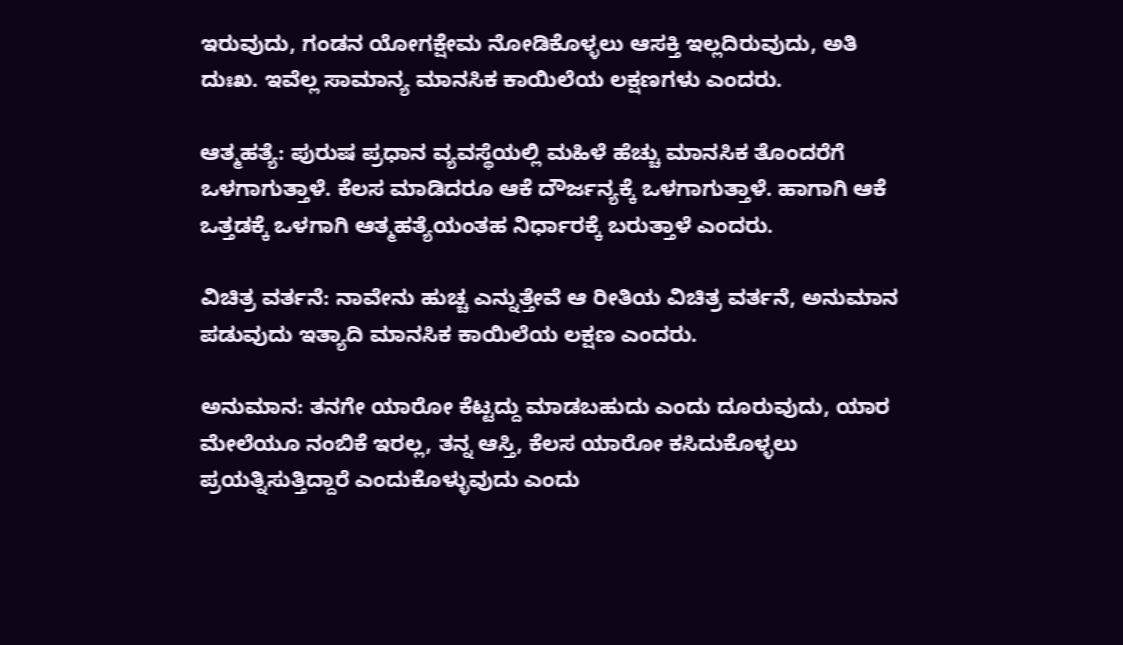ಇರುವುದು, ಗಂಡನ ಯೋಗಕ್ಷೇಮ ನೋಡಿಕೊಳ್ಳಲು ಆಸಕ್ತಿ ಇಲ್ಲದಿರುವುದು, ಅತಿ ದುಃಖ. ಇವೆಲ್ಲ ಸಾಮಾನ್ಯ ಮಾನಸಿಕ ಕಾಯಿಲೆಯ ಲಕ್ಷಣಗಳು ಎಂದರು.

ಆತ್ಮಹತ್ಯೆ: ಪುರುಷ ಪ್ರಧಾನ ವ್ಯವಸ್ಥೆಯಲ್ಲಿ ಮಹಿಳೆ ಹೆಚ್ಚು ಮಾನಸಿಕ ತೊಂದರೆಗೆ ಒಳಗಾಗುತ್ತಾಳೆ. ಕೆಲಸ ಮಾಡಿದರೂ ಆಕೆ ದೌರ್ಜನ್ಯಕ್ಕೆ ಒಳಗಾಗುತ್ತಾಳೆ. ಹಾಗಾಗಿ ಆಕೆ ಒತ್ತಡಕ್ಕೆ ಒಳಗಾಗಿ ಆತ್ಮಹತ್ಯೆಯಂತಹ ನಿರ್ಧಾರಕ್ಕೆ ಬರುತ್ತಾಳೆ ಎಂದರು.

ವಿಚಿತ್ರ ವರ್ತನೆ: ನಾವೇನು ಹುಚ್ಚ ಎನ್ನುತ್ತೇವೆ ಆ ರೀತಿಯ ವಿಚಿತ್ರ ವರ್ತನೆ, ಅನುಮಾನ ಪಡುವುದು ಇತ್ಯಾದಿ ಮಾನಸಿಕ ಕಾಯಿಲೆಯ ಲಕ್ಷಣ ಎಂದರು.

ಅನುಮಾನ: ತನಗೇ ಯಾರೋ ಕೆಟ್ಟದ್ದು ಮಾಡಬಹುದು ಎಂದು ದೂರುವುದು, ಯಾರ ಮೇಲೆಯೂ ನಂಬಿಕೆ ಇರಲ್ಲ, ತನ್ನ ಆಸ್ತಿ, ಕೆಲಸ ಯಾರೋ ಕಸಿದುಕೊಳ್ಳಲು ಪ್ರಯತ್ನಿಸುತ್ತಿದ್ದಾರೆ ಎಂದುಕೊಳ್ಳುವುದು ಎಂದು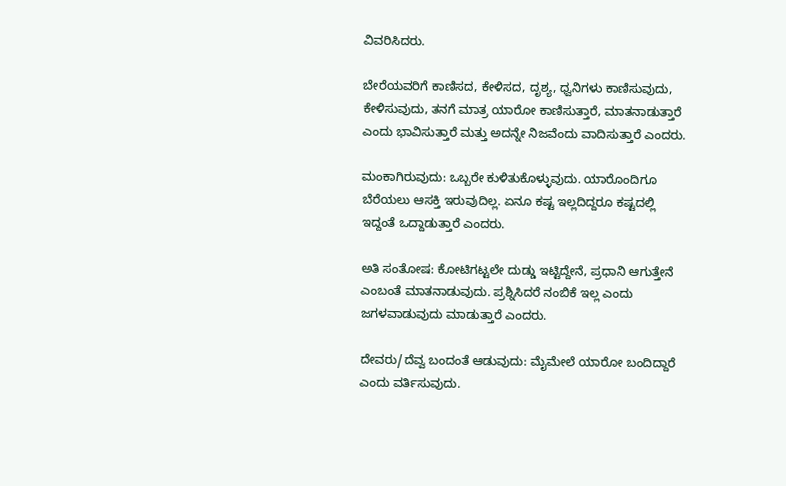ವಿವರಿಸಿದರು.

ಬೇರೆಯವರಿಗೆ ಕಾಣಿಸದ, ಕೇಳಿಸದ, ದೃಶ್ಯ, ಧ್ವನಿಗಳು ಕಾಣಿಸುವುದು, ಕೇಳಿಸುವುದು, ತನಗೆ ಮಾತ್ರ ಯಾರೋ ಕಾಣಿಸುತ್ತಾರೆ, ಮಾತನಾಡುತ್ತಾರೆ  ಎಂದು ಭಾವಿಸುತ್ತಾರೆ ಮತ್ತು ಅದನ್ನೇ ನಿಜವೆಂದು ವಾದಿಸುತ್ತಾರೆ ಎಂದರು.

ಮಂಕಾಗಿರುವುದು: ಒಬ್ಬರೇ ಕುಳಿತುಕೊಳ್ಳುವುದು. ಯಾರೊಂದಿಗೂ ಬೆರೆಯಲು ಆಸಕ್ತಿ ಇರುವುದಿಲ್ಲ. ಏನೂ ಕಷ್ಟ ಇಲ್ಲದಿದ್ದರೂ ಕಷ್ಟದಲ್ಲಿ ಇದ್ದಂತೆ ಒದ್ದಾಡುತ್ತಾರೆ ಎಂದರು.

ಅತಿ ಸಂತೋಷ: ಕೋಟಿಗಟ್ಟಲೇ ದುಡ್ಡು ಇಟ್ಟಿದ್ದೇನೆ, ಪ್ರಧಾನಿ ಆಗುತ್ತೇನೆ ಎಂಬಂತೆ ಮಾತನಾಡುವುದು. ಪ್ರಶ್ನಿಸಿದರೆ ನಂಬಿಕೆ ಇಲ್ಲ ಎಂದು ಜಗಳವಾಡುವುದು ಮಾಡುತ್ತಾರೆ ಎಂದರು.

ದೇವರು/ದೆವ್ವ ಬಂದಂತೆ ಆಡುವುದು: ಮೈಮೇಲೆ ಯಾರೋ ಬಂದಿದ್ದಾರೆ ಎಂದು ವರ್ತಿಸುವುದು.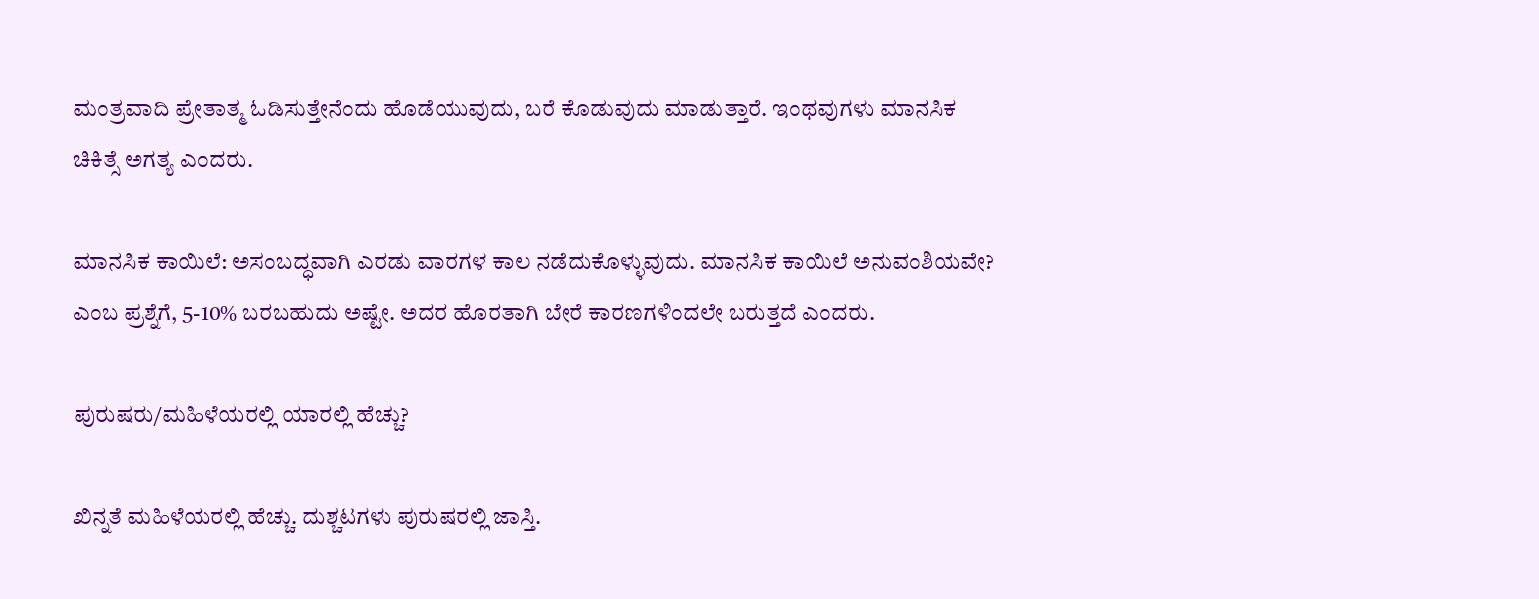ಮಂತ್ರವಾದಿ ಪ್ರೇತಾತ್ಮ ಓಡಿಸುತ್ತೇನೆಂದು ಹೊಡೆಯುವುದು, ಬರೆ ಕೊಡುವುದು ಮಾಡುತ್ತಾರೆ. ಇಂಥವುಗಳು ಮಾನಸಿಕ ಚಿಕಿತ್ಸೆ ಅಗತ್ಯ ಎಂದರು.

ಮಾನಸಿಕ ಕಾಯಿಲೆ: ಅಸಂಬದ್ಧವಾಗಿ ಎರಡು ವಾರಗಳ ಕಾಲ ನಡೆದುಕೊಳ್ಳುವುದು. ಮಾನಸಿಕ ಕಾಯಿಲೆ ಅನುವಂಶಿಯವೇ? ಎಂಬ ಪ್ರಶ್ನೆಗೆ, 5-10% ಬರಬಹುದು ಅಷ್ಟೇ. ಅದರ ಹೊರತಾಗಿ ಬೇರೆ ಕಾರಣಗಳಿಂದಲೇ ಬರುತ್ತದೆ ಎಂದರು.

ಪುರುಷರು/ಮಹಿಳೆಯರಲ್ಲಿ ಯಾರಲ್ಲಿ ಹೆಚ್ಚು?

ಖಿನ್ನತೆ ಮಹಿಳೆಯರಲ್ಲಿ ಹೆಚ್ಚು. ದುಶ್ಚಟಗಳು ಪುರುಷರಲ್ಲಿ ಜಾಸ್ತಿ.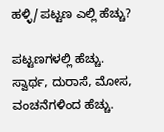ಹಳ್ಳಿ/ಪಟ್ಟಣ ಎಲ್ಲಿ ಹೆಚ್ಚು?

ಪಟ್ಟಣಗಳಲ್ಲಿ ಹೆಚ್ಚು. ಸ್ವಾರ್ಥ, ದುರಾಸೆ, ಮೋಸ, ವಂಚನೆಗಳಿಂದ ಹೆಚ್ಚು.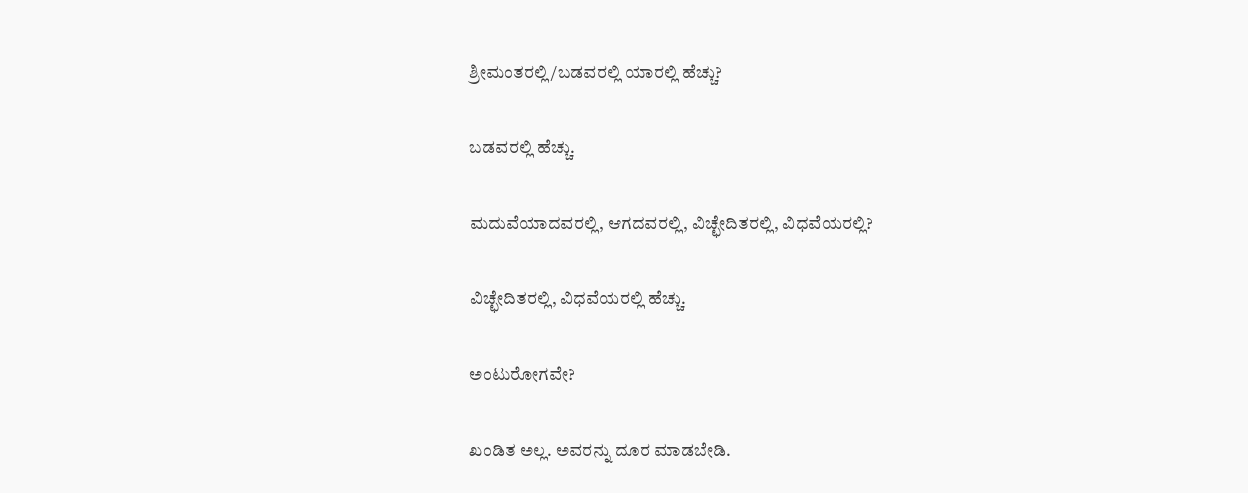ಶ್ರೀಮಂತರಲ್ಲಿ/ಬಡವರಲ್ಲಿ ಯಾರಲ್ಲಿ ಹೆಚ್ಚು?

ಬಡವರಲ್ಲಿ ಹೆಚ್ಚು.

ಮದುವೆಯಾದವರಲ್ಲಿ, ಆಗದವರಲ್ಲಿ, ವಿಚ್ಛೇದಿತರಲ್ಲಿ, ವಿಧವೆಯರಲ್ಲಿ?

ವಿಚ್ಛೇದಿತರಲ್ಲಿ, ವಿಧವೆಯರಲ್ಲಿ ಹೆಚ್ಚು.

ಅಂಟುರೋಗವೇ?

ಖಂಡಿತ ಅಲ್ಲ. ಅವರನ್ನು ದೂರ ಮಾಡಬೇಡಿ.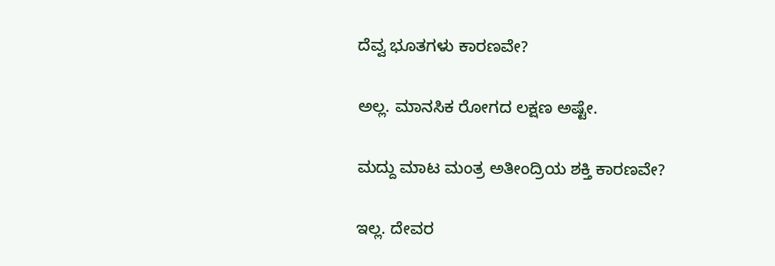ದೆವ್ವ ಭೂತಗಳು ಕಾರಣವೇ?

ಅಲ್ಲ. ಮಾನಸಿಕ ರೋಗದ ಲಕ್ಷಣ ಅಷ್ಟೇ.

ಮದ್ದು ಮಾಟ ಮಂತ್ರ ಅತೀಂದ್ರಿಯ ಶಕ್ತಿ ಕಾರಣವೇ?

ಇಲ್ಲ. ದೇವರ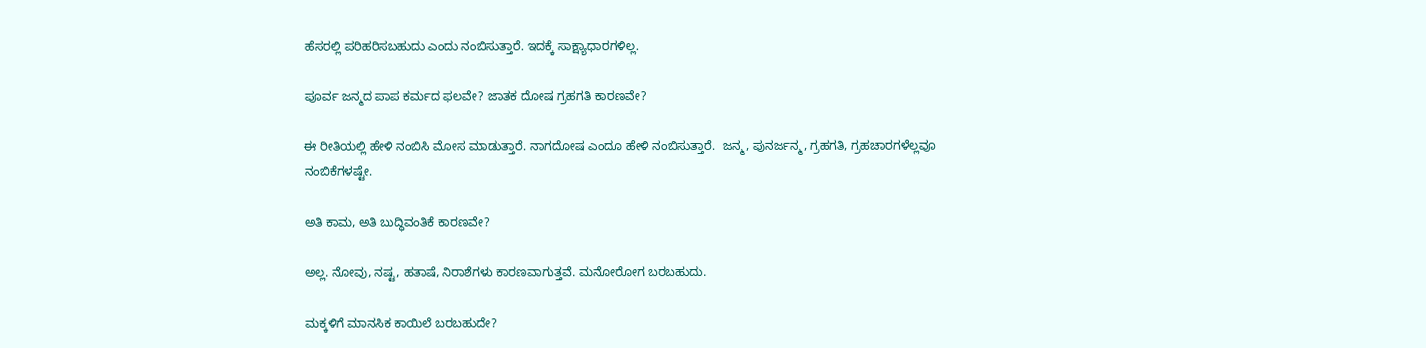ಹೆಸರಲ್ಲಿ ಪರಿಹರಿಸಬಹುದು ಎಂದು ನಂಬಿಸುತ್ತಾರೆ. ಇದಕ್ಕೆ ಸಾಕ್ಷ್ಯಾಧಾರಗಳಿಲ್ಲ.

ಪೂರ್ವ ಜನ್ಮದ ಪಾಪ ಕರ್ಮದ ಫಲವೇ? ಜಾತಕ ದೋಷ ಗ್ರಹಗತಿ ಕಾರಣವೇ?

ಈ ರೀತಿಯಲ್ಲಿ ಹೇಳಿ ನಂಬಿಸಿ ಮೋಸ ಮಾಡುತ್ತಾರೆ. ನಾಗದೋಷ ಎಂದೂ ಹೇಳಿ ನಂಬಿಸುತ್ತಾರೆ.  ಜನ್ಮ, ಪುನರ್ಜನ್ಮ, ಗ್ರಹಗತಿ, ಗ್ರಹಚಾರಗಳೆಲ್ಲವೂ ನಂಬಿಕೆಗಳಷ್ಟೇ.

ಅತಿ ಕಾಮ, ಅತಿ ಬುದ್ಧಿವಂತಿಕೆ ಕಾರಣವೇ?

ಅಲ್ಲ. ನೋವು, ನಷ್ಟ, ಹತಾಷೆ, ನಿರಾಶೆಗಳು ಕಾರಣವಾಗುತ್ತವೆ. ಮನೋರೋಗ ಬರಬಹುದು.

ಮಕ್ಕಳಿಗೆ ಮಾನಸಿಕ ಕಾಯಿಲೆ ಬರಬಹುದೇ?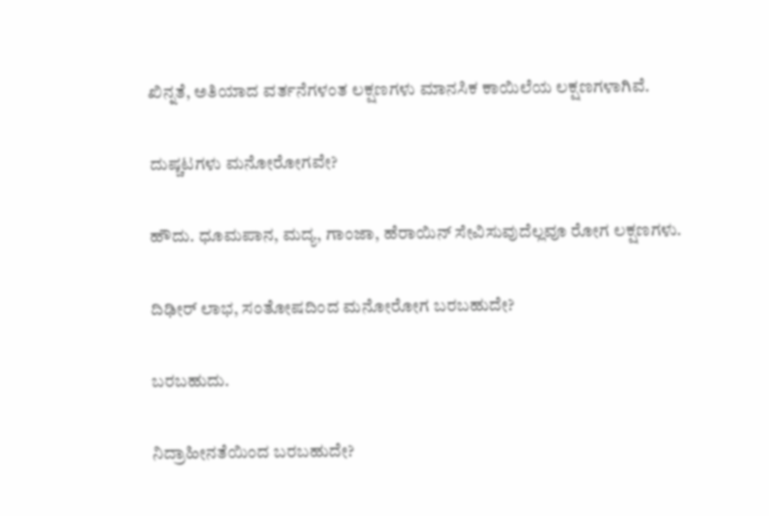ಖಿನ್ನತೆ, ಅತಿಯಾದ ವರ್ತನೆಗಳಂತ ಲಕ್ಷಣಗಳು ಮಾನಸಿಕ ಕಾಯಿಲೆಯ ಲಕ್ಷಣಗಳಾಗಿವೆ.

ದುಷ್ಚಟಗಳು ಮನೋರೋಗವೇ?

ಹೌದು. ಧೂಮಪಾನ, ಮದ್ಯ, ಗಾಂಜಾ, ಹೆರಾಯಿನ್ ಸೇವಿಸುವುದೆಲ್ಲವೂ ರೋಗ ಲಕ್ಷಣಗಳು.

ದಿಢೀರ್ ಲಾಭ, ಸಂತೋಷದಿಂದ ಮನೋರೋಗ ಬರಬಹುದೇ?

ಬರಬಹುದು.

ನಿದ್ರಾಹೀನತೆಯಿಂದ ಬರಬಹುದೇ?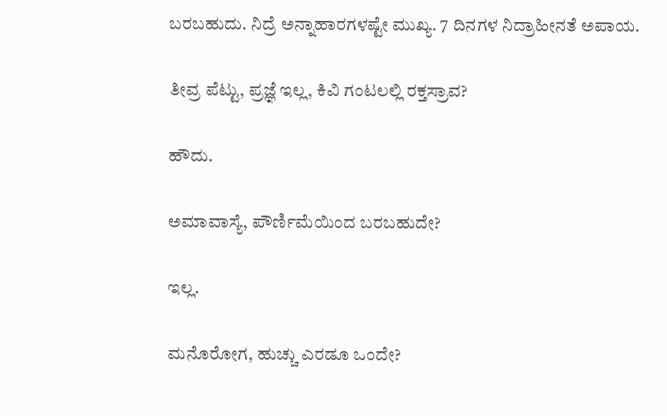ಬರಬಹುದು. ನಿದ್ರೆ ಅನ್ನಾಹಾರಗಳಷ್ಟೇ ಮುಖ್ಯ. 7 ದಿನಗಳ ನಿದ್ರಾಹೀನತೆ ಅಪಾಯ.

ತೀವ್ರ ಪೆಟ್ಟು, ಪ್ರಜ್ಞೆ ಇಲ್ಲ, ಕಿವಿ ಗಂಟಲಲ್ಲಿ ರಕ್ತಸ್ರಾವ?

ಹೌದು.

ಅಮಾವಾಸ್ಯೆ, ಪೌರ್ಣಿಮೆಯಿಂದ ಬರಬಹುದೇ?

ಇಲ್ಲ.

ಮನೊರೋಗ, ಹುಚ್ಚು ಎರಡೂ ಒಂದೇ?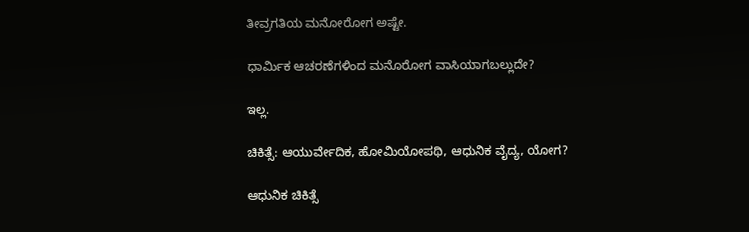ತೀವ್ರಗತಿಯ ಮನೋರೋಗ ಅಷ್ಟೇ.

ಧಾರ್ಮಿಕ ಆಚರಣೆಗಳಿಂದ ಮನೊರೋಗ ವಾಸಿಯಾಗಬಲ್ಲುದೇ?

ಇಲ್ಲ.

ಚಿಕಿತ್ಸೆ: ಆಯುರ್ವೇದಿಕ, ಹೋಮಿಯೋಪಥಿ, ಆಧುನಿಕ ವೈದ್ಯ, ಯೋಗ?

ಆಧುನಿಕ ಚಿಕಿತ್ಸೆ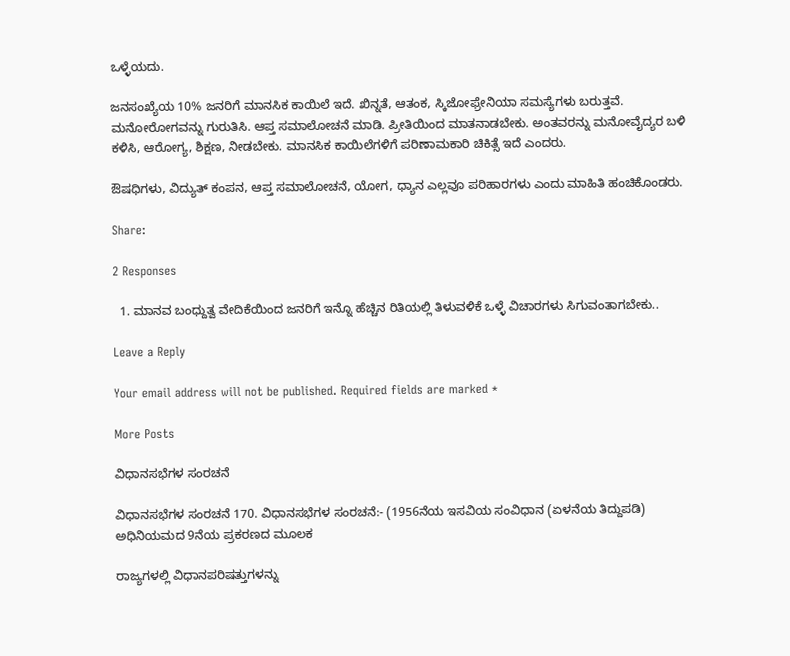ಒಳ್ಳೆಯದು.

ಜನಸಂಖ್ಯೆಯ 10% ಜನರಿಗೆ ಮಾನಸಿಕ ಕಾಯಿಲೆ ಇದೆ. ಖಿನ್ನತೆ, ಆತಂಕ, ಸ್ಕಿಜೋಫ್ರೇನಿಯಾ ಸಮಸ್ಯೆಗಳು ಬರುತ್ತವೆ. ಮನೋರೋಗವನ್ನು ಗುರುತಿಸಿ. ಆಪ್ತ ಸಮಾಲೋಚನೆ ಮಾಡಿ. ಪ್ರೀತಿಯಿಂದ ಮಾತನಾಡಬೇಕು. ಅಂತವರನ್ನು ಮನೋವೈದ್ಯರ ಬಳಿ ಕಳಿಸಿ, ಆರೋಗ್ಯ, ಶಿಕ್ಷಣ, ನೀಡಬೇಕು. ಮಾನಸಿಕ ಕಾಯಿಲೆಗಳಿಗೆ ಪರಿಣಾಮಕಾರಿ ಚಿಕಿತ್ಸೆ ಇದೆ ಎಂದರು.

ಔಷಧಿಗಳು, ವಿದ್ಯುತ್ ಕಂಪನ, ಆಪ್ತ ಸಮಾಲೋಚನೆ, ಯೋಗ, ಧ್ಯಾನ ಎಲ್ಲವೂ ಪರಿಹಾರಗಳು ಎಂದು ಮಾಹಿತಿ ಹಂಚಿಕೊಂಡರು.

Share:

2 Responses

  1. ಮಾನವ ಬಂಧ್ದುತ್ವ ವೇದಿಕೆಯಿಂದ ಜನರಿಗೆ ಇನ್ನೊ ಹೆಚ್ಚಿನ ರಿತಿಯಲ್ಲಿ ತಿಳುವಳಿಕೆ ಒಳ್ಳೆ ವಿಚಾರಗಳು ಸಿಗುವಂತಾಗಬೇಕು..

Leave a Reply

Your email address will not be published. Required fields are marked *

More Posts

ವಿಧಾನಸಭೆಗಳ ಸಂರಚನೆ

ವಿಧಾನಸಭೆಗಳ ಸಂರಚನೆ 170. ವಿಧಾನಸಭೆಗಳ ಸಂರಚನೆ:- (1956ನೆಯ ಇಸವಿಯ ಸಂವಿಧಾನ (ಏಳನೆಯ ತಿದ್ದುಪಡಿ) ಅಧಿನಿಯಮದ 9ನೆಯ ಪ್ರಕರಣದ ಮೂಲಕ

ರಾಜ್ಯಗಳಲ್ಲಿ ವಿಧಾನಪರಿಷತ್ತುಗಳನ್ನು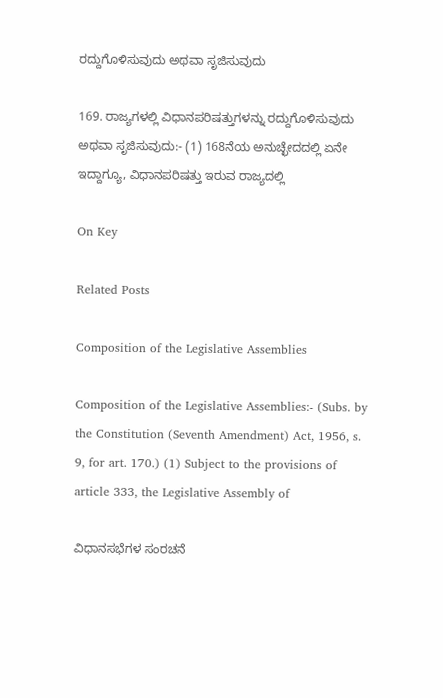ರದ್ದುಗೊಳಿಸುವುದು ಅಥವಾ ಸೃಜಿಸುವುದು

169. ರಾಜ್ಯಗಳಲ್ಲಿ ವಿಧಾನಪರಿಷತ್ತುಗಳನ್ನು ರದ್ದುಗೊಳಿಸುವುದು ಅಥವಾ ಸೃಜಿಸುವುದು:- (1) 168ನೆಯ ಅನುಚ್ಛೇದದಲ್ಲಿ ಏನೇ ಇದ್ದಾಗ್ಯೂ, ವಿಧಾನಪರಿಷತ್ತು ಇರುವ ರಾಜ್ಯದಲ್ಲಿ

On Key

Related Posts

Composition of the Legislative Assemblies

Composition of the Legislative Assemblies:- (Subs. by the Constitution (Seventh Amendment) Act, 1956, s. 9, for art. 170.) (1) Subject to the provisions of article 333, the Legislative Assembly of

ವಿಧಾನಸಭೆಗಳ ಸಂರಚನೆ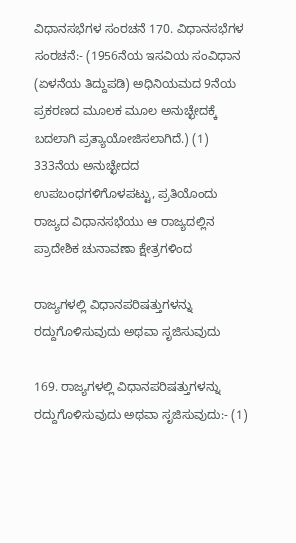ವಿಧಾನಸಭೆಗಳ ಸಂರಚನೆ 170. ವಿಧಾನಸಭೆಗಳ ಸಂರಚನೆ:- (1956ನೆಯ ಇಸವಿಯ ಸಂವಿಧಾನ (ಏಳನೆಯ ತಿದ್ದುಪಡಿ) ಅಧಿನಿಯಮದ 9ನೆಯ ಪ್ರಕರಣದ ಮೂಲಕ ಮೂಲ ಅನುಚ್ಛೇದಕ್ಕೆ ಬದಲಾಗಿ ಪ್ರತ್ಯಾಯೋಜಿಸಲಾಗಿದೆ.) (1) 333ನೆಯ ಅನುಚ್ಛೇದದ ಉಪಬಂಧಗಳಿಗೊಳಪಟ್ಟು, ಪ್ರತಿಯೊಂದು ರಾಜ್ಯದ ವಿಧಾನಸಭೆಯು ಆ ರಾಜ್ಯದಲ್ಲಿನ ಪ್ರಾದೇಶಿಕ ಚುನಾವಣಾ ಕ್ಷೇತ್ರಗಳಿಂದ

ರಾಜ್ಯಗಳಲ್ಲಿ ವಿಧಾನಪರಿಷತ್ತುಗಳನ್ನು ರದ್ದುಗೊಳಿಸುವುದು ಅಥವಾ ಸೃಜಿಸುವುದು

169. ರಾಜ್ಯಗಳಲ್ಲಿ ವಿಧಾನಪರಿಷತ್ತುಗಳನ್ನು ರದ್ದುಗೊಳಿಸುವುದು ಅಥವಾ ಸೃಜಿಸುವುದು:- (1)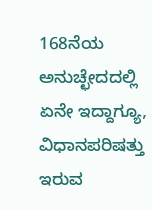168ನೆಯ ಅನುಚ್ಛೇದದಲ್ಲಿ ಏನೇ ಇದ್ದಾಗ್ಯೂ, ವಿಧಾನಪರಿಷತ್ತು ಇರುವ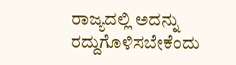ರಾಜ್ಯದಲ್ಲಿ ಅದನ್ನು ರದ್ದುಗೊಳಿಸಬೇಕೆಂದು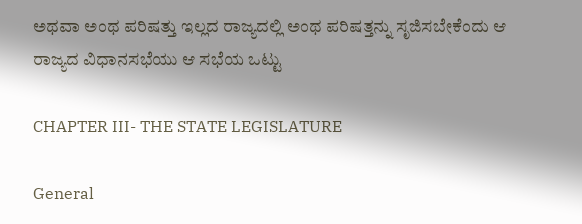ಅಥವಾ ಅಂಥ ಪರಿಷತ್ತು ಇಲ್ಲದ ರಾಜ್ಯದಲ್ಲಿ ಅಂಥ ಪರಿಷತ್ತನ್ನು ಸೃಜಿಸಬೇಕೆಂದು ಆ ರಾಜ್ಯದ ವಿಧಾನಸಭೆಯು ಆ ಸಭೆಯ ಒಟ್ಟು

CHAPTER III- THE STATE LEGISLATURE

General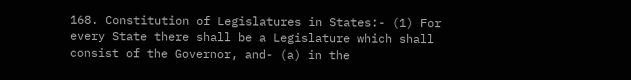168. Constitution of Legislatures in States:- (1) For every State there shall be a Legislature which shall consist of the Governor, and- (a) in the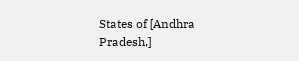States of [Andhra Pradesh,]